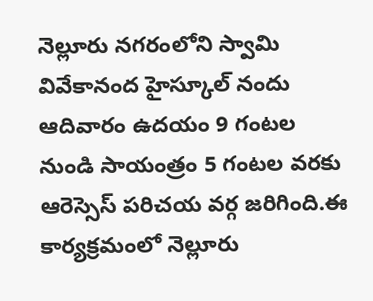నెల్లూరు నగరంలోని స్వామి వివేకానంద హైస్కూల్ నందు ఆదివారం ఉదయం 9 గంటల నుండి సాయంత్రం 5 గంటల వరకు ఆరెస్సెస్ పరిచయ వర్గ జరిగింది.ఈ కార్యక్రమంలో నెల్లూరు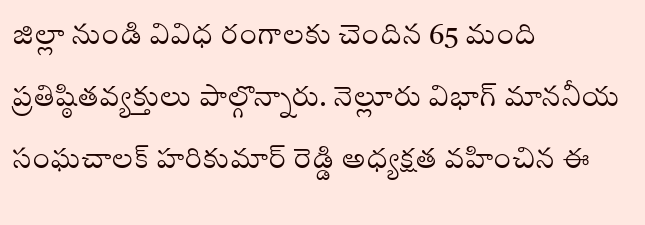జిల్లా నుండి వివిధ రంగాలకు చెందిన 65 మంది ప్రతిష్ఠితవ్యక్తులు పాల్గొన్నారు. నెల్లూరు విభాగ్ మాననీయ సంఘచాలక్ హరికుమార్ రెడ్డి అధ్యక్షత వహించిన ఈ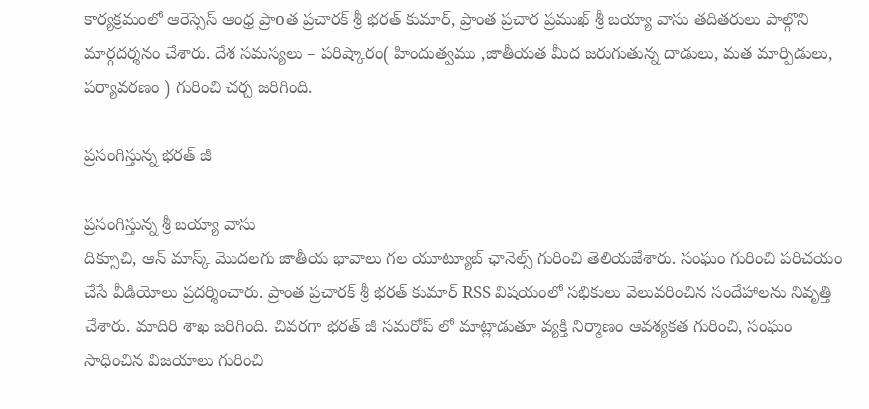కార్యక్రమంలో ఆరెస్సెస్ ఆంధ్ర ప్రాoత ప్రచారక్ శ్రీ భరత్ కుమార్, ప్రాంత ప్రచార ప్రముఖ్ శ్రీ బయ్యా వాసు తదితరులు పాల్గొని మార్గదర్శనం చేశారు. దేశ సమస్యలు – పరిష్కారం( హిందుత్వము ,జాతీయత మీద జరుగుతున్న దాడులు, మత మార్పిడులు, పర్యావరణం ) గురించి చర్చ జరిగింది.

ప్రసంగిస్తున్న భరత్ జీ

ప్రసంగిస్తున్న శ్రీ బయ్యా వాసు
దిక్సూచి, ఆన్ మాస్క్ మొదలగు జాతీయ భావాలు గల యూట్యూబ్ ఛానెల్స్ గురించి తెలియజేశారు. సంఘం గురించి పరిచయం చేసే వీడియోలు ప్రదర్శించారు. ప్రాంత ప్రచారక్ శ్రీ భరత్ కుమార్ RSS విషయంలో సభికులు వెలువరించిన సందేహాలను నివృత్తి చేశారు. మాదిరి శాఖ జరిగింది. చివరగా భరత్ జీ సమరోప్ లో మాట్లాడుతూ వ్యక్తి నిర్మాణం ఆవశ్యకత గురించి, సంఘం సాధించిన విజయాలు గురించి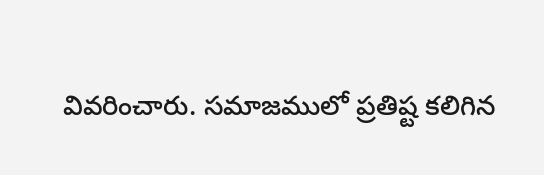వివరించారు. సమాజములో ప్రతిష్ట కలిగిన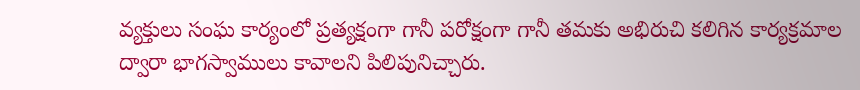వ్యక్తులు సంఘ కార్యంలో ప్రత్యక్షంగా గానీ పరోక్షంగా గానీ తమకు అభిరుచి కలిగిన కార్యక్రమాల ద్వారా భాగస్వాములు కావాలని పిలిపునిచ్చారు.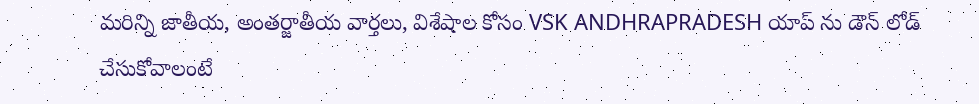మరిన్ని జాతీయ, అంతర్జాతీయ వార్తలు, విశేషాల కోసం VSK ANDHRAPRADESH యాప్ ను డౌన్ లోడ్ చేసుకోవాలంటే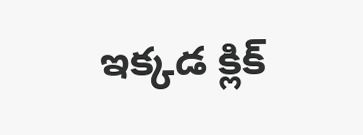ఇక్కడ క్లిక్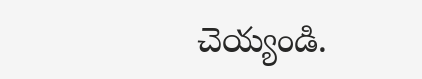చెయ్యండి.